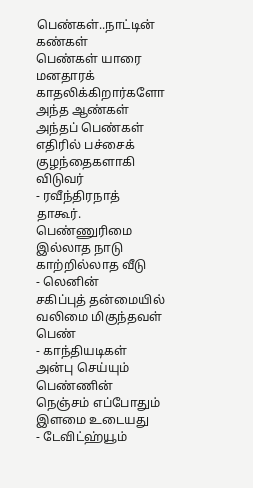பெண்கள்..நாட்டின் கண்கள்
பெண்கள் யாரை மனதாரக் காதலிக்கிறார்களோ அந்த ஆண்கள் அந்தப் பெண்கள் எதிரில் பச்சைக் குழந்தைகளாகி விடுவர்
- ரவீந்திரநாத் தாகூர்.
பெண்ணுரிமை இல்லாத நாடு காற்றில்லாத வீடு
- லெனின்
சகிப்புத் தன்மையில் வலிமை மிகுந்தவள் பெண்
- காந்தியடிகள்
அன்பு செய்யும் பெண்ணின் நெஞ்சம் எப்போதும் இளமை உடையது
- டேவிட்ஹ்யூம்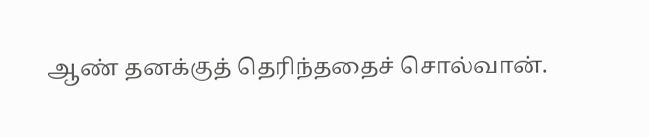ஆண் தனக்குத் தெரிந்ததைச் சொல்வான்.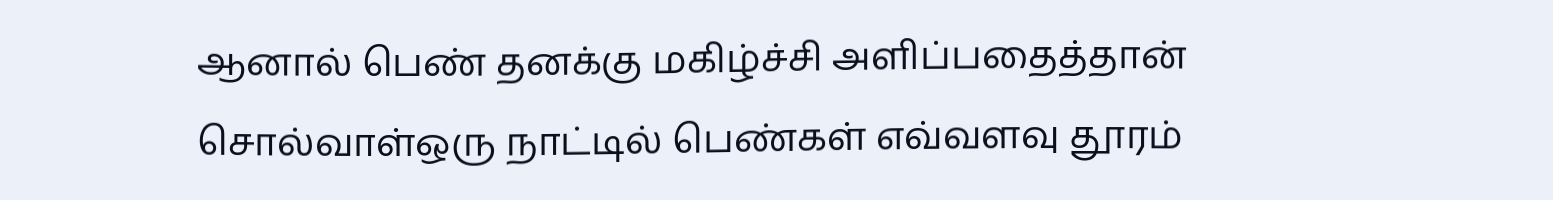ஆனால் பெண் தனக்கு மகிழ்ச்சி அளிப்பதைத்தான் சொல்வாள்ஒரு நாட்டில் பெண்கள் எவ்வளவு தூரம்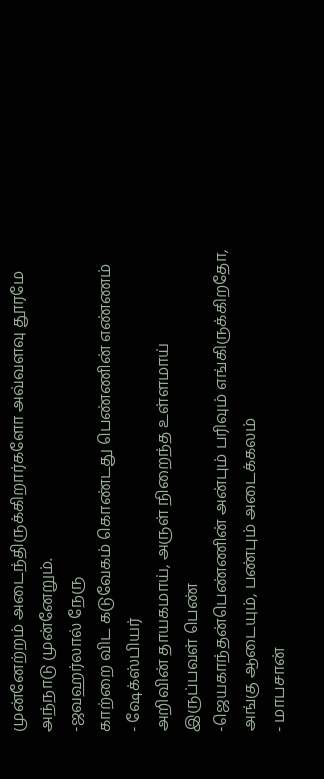முன்னேற்றம் அடைந்திருக்கிறார்களோ அவ்வளவு தூரமே அந்நாடு முன்னேறும்.
-ஜவஹர்லால் நேரு
காற்றை விட கடுவேகம் கொண்டது பெண்ணின் எண்ணம்
- ஷேக்ஸ்பியர்
அறிவின் தாயகமாய், அருள் நிறைந்த உள்ளமாய் இருப்பவள் பெண்
-ஜெயகாந்தன்பெண்ணின் அன்பும் பரிவும் எங்கிருக்கிறதோ, அங்கு ஆடையும், பண்பும் அடைக்கலம்
- மாபசான்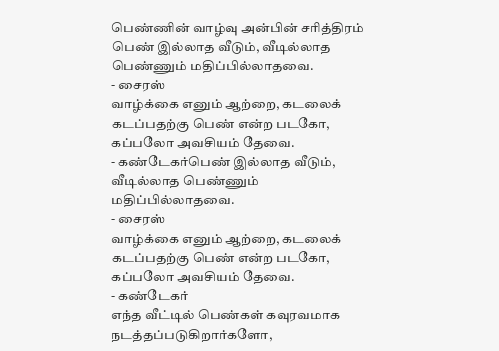பெண்ணின் வாழ்வு அன்பின் சரித்திரம்
பெண் இல்லாத வீடும், வீடில்லாத பெண்ணும் மதிப்பில்லாதவை.
- சைரஸ்
வாழ்க்கை எனும் ஆற்றை, கடலைக் கடப்பதற்கு பெண் என்ற படகோ, கப்பலோ அவசியம் தேவை.
- கண்டேகர்பெண் இல்லாத வீடும், வீடில்லாத பெண்ணும் மதிப்பில்லாதவை.
- சைரஸ்
வாழ்க்கை எனும் ஆற்றை, கடலைக் கடப்பதற்கு பெண் என்ற படகோ, கப்பலோ அவசியம் தேவை.
- கண்டேகர்
எந்த வீட்டில் பெண்கள் கவுரவமாக நடத்தப்படுகிறார்களோ,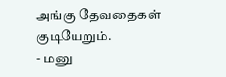அங்கு தேவதைகள் குடியேறும்.
- மனு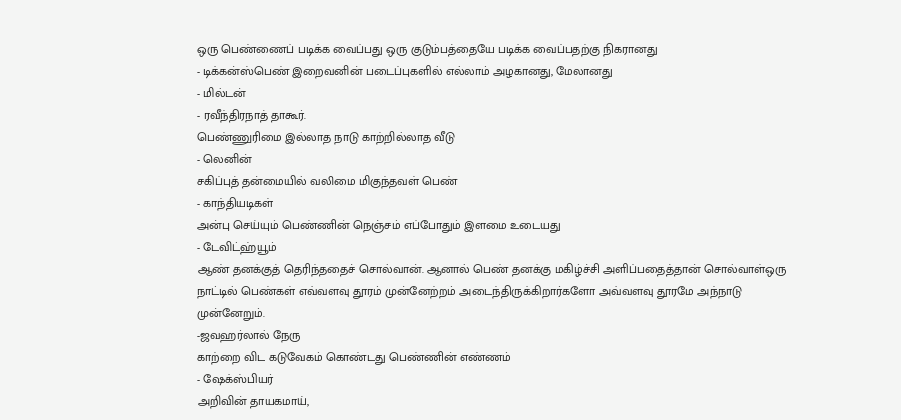ஒரு பெண்ணைப் படிக்க வைப்பது ஒரு குடும்பத்தையே படிக்க வைப்பதற்கு நிகரானது
- டிக்கன்ஸ்பெண் இறைவனின் படைப்புகளில் எல்லாம் அழகானது, மேலானது
- மில்டன்
- ரவீந்திரநாத் தாகூர்.
பெண்ணுரிமை இல்லாத நாடு காற்றில்லாத வீடு
- லெனின்
சகிப்புத் தன்மையில் வலிமை மிகுந்தவள் பெண்
- காந்தியடிகள்
அன்பு செய்யும் பெண்ணின் நெஞ்சம் எப்போதும் இளமை உடையது
- டேவிட்ஹ்யூம்
ஆண் தனக்குத் தெரிந்ததைச் சொல்வான். ஆனால் பெண் தனக்கு மகிழ்ச்சி அளிப்பதைத்தான் சொல்வாள்ஒரு நாட்டில் பெண்கள் எவ்வளவு தூரம் முன்னேற்றம் அடைந்திருக்கிறார்களோ அவ்வளவு தூரமே அந்நாடு முன்னேறும்.
-ஜவஹர்லால் நேரு
காற்றை விட கடுவேகம் கொண்டது பெண்ணின் எண்ணம்
- ஷேக்ஸ்பியர்
அறிவின் தாயகமாய்,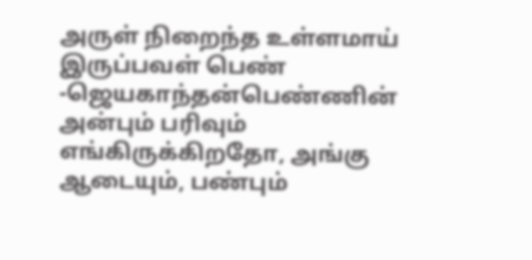அருள் நிறைந்த உள்ளமாய் இருப்பவள் பெண்
-ஜெயகாந்தன்பெண்ணின் அன்பும் பரிவும் எங்கிருக்கிறதோ, அங்கு ஆடையும், பண்பும்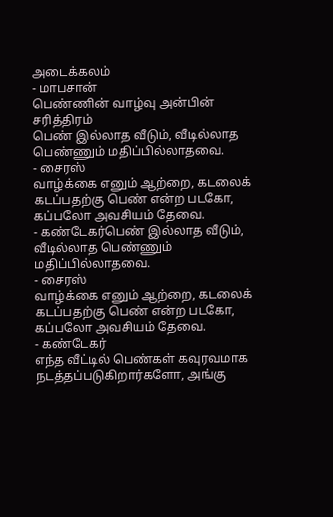அடைக்கலம்
- மாபசான்
பெண்ணின் வாழ்வு அன்பின் சரித்திரம்
பெண் இல்லாத வீடும், வீடில்லாத பெண்ணும் மதிப்பில்லாதவை.
- சைரஸ்
வாழ்க்கை எனும் ஆற்றை, கடலைக் கடப்பதற்கு பெண் என்ற படகோ, கப்பலோ அவசியம் தேவை.
- கண்டேகர்பெண் இல்லாத வீடும், வீடில்லாத பெண்ணும் மதிப்பில்லாதவை.
- சைரஸ்
வாழ்க்கை எனும் ஆற்றை, கடலைக் கடப்பதற்கு பெண் என்ற படகோ, கப்பலோ அவசியம் தேவை.
- கண்டேகர்
எந்த வீட்டில் பெண்கள் கவுரவமாக நடத்தப்படுகிறார்களோ, அங்கு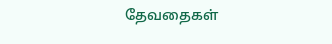தேவதைகள்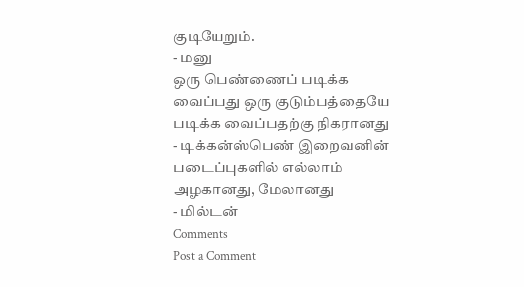குடியேறும்.
- மனு
ஒரு பெண்ணைப் படிக்க வைப்பது ஒரு குடும்பத்தையே படிக்க வைப்பதற்கு நிகரானது
- டிக்கன்ஸ்பெண் இறைவனின் படைப்புகளில் எல்லாம் அழகானது, மேலானது
- மில்டன்
Comments
Post a Comment